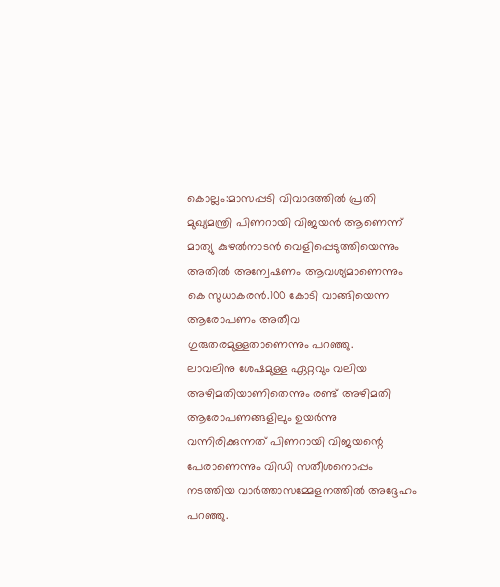കൊല്ലം:മാസപ്പടി വിവാദത്തിൽ പ്രതി മുഖ്യമന്ത്രി പിണറായി വിജയൻ ആണെന്ന് മാത്യു കുഴൽനാടൻ വെളിപ്പെടുത്തിയെന്നും അതിൽ അന്വേഷണം ആവശ്യമാണെന്നും കെ സുധാകരൻ.100 കോടി വാങ്ങിയെന്ന ആരോപണം അതീവ ഗുരുതരമുള്ളതാണെന്നും പറഞ്ഞു.
ലാവലിനു ശേഷമുള്ള ഏറ്റവും വലിയ അഴിമതിയാണിതെന്നും രണ്ട് അഴിമതി ആരോപണങ്ങളിലും ഉയർന്നു വന്നിരിക്കുന്നത് പിണറായി വിജയന്റെ പേരാണെന്നും വിഡി സതീശനൊപ്പം നടത്തിയ വാർത്താസമ്മേളനത്തിൽ അദ്ദേഹം പറഞ്ഞു.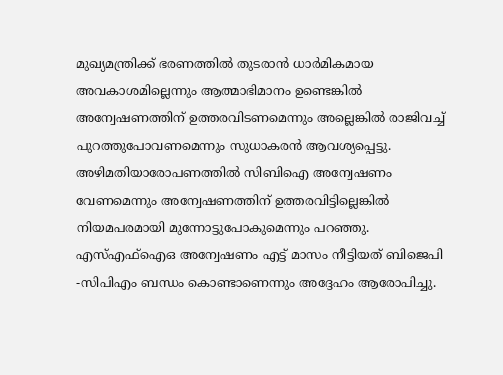മുഖ്യമന്ത്രിക്ക് ഭരണത്തിൽ തുടരാൻ ധാർമികമായ അവകാശമില്ലെന്നും ആത്മാഭിമാനം ഉണ്ടെങ്കിൽ അന്വേഷണത്തിന് ഉത്തരവിടണമെന്നും അല്ലെങ്കിൽ രാജിവച്ച് പുറത്തുപോവണമെന്നും സുധാകരൻ ആവശ്യപ്പെട്ടു. അഴിമതിയാരോപണത്തിൽ സിബിഐ അന്വേഷണം വേണമെന്നും അന്വേഷണത്തിന് ഉത്തരവിട്ടില്ലെങ്കിൽ നിയമപരമായി മുന്നോട്ടുപോകുമെന്നും പറഞ്ഞു. എസ്എഫ്ഐഒ അന്വേഷണം എട്ട് മാസം നീട്ടിയത് ബിജെപി -സിപിഎം ബന്ധം കൊണ്ടാണെന്നും അദ്ദേഹം ആരോപിച്ചു.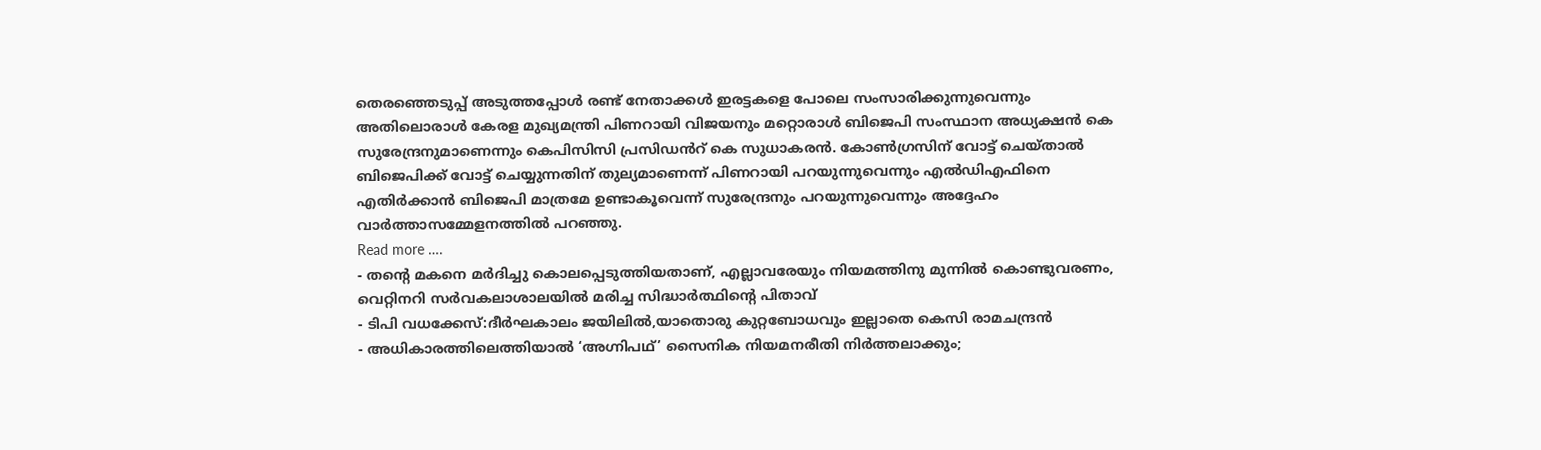തെരഞ്ഞെടുപ്പ് അടുത്തപ്പോൾ രണ്ട് നേതാക്കൾ ഇരട്ടകളെ പോലെ സംസാരിക്കുന്നുവെന്നും അതിലൊരാൾ കേരള മുഖ്യമന്ത്രി പിണറായി വിജയനും മറ്റൊരാൾ ബിജെപി സംസ്ഥാന അധ്യക്ഷൻ കെ സുരേന്ദ്രനുമാണെന്നും കെപിസിസി പ്രസിഡൻറ് കെ സുധാകരൻ. കോൺഗ്രസിന് വോട്ട് ചെയ്താൽ ബിജെപിക്ക് വോട്ട് ചെയ്യുന്നതിന് തുല്യമാണെന്ന് പിണറായി പറയുന്നുവെന്നും എൽഡിഎഫിനെ എതിർക്കാൻ ബിജെപി മാത്രമേ ഉണ്ടാകൂവെന്ന് സുരേന്ദ്രനും പറയുന്നുവെന്നും അദ്ദേഹം വാർത്താസമ്മേളനത്തിൽ പറഞ്ഞു.
Read more ….
- തന്റെ മകനെ മർദിച്ചു കൊലപ്പെടുത്തിയതാണ്, എല്ലാവരേയും നിയമത്തിനു മുന്നിൽ കൊണ്ടുവരണം, വെറ്റിനറി സർവകലാശാലയിൽ മരിച്ച സിദ്ധാർത്ഥിന്റെ പിതാവ്
- ടിപി വധക്കേസ്:ദീർഘകാലം ജയിലിൽ,യാതൊരു കുറ്റബോധവും ഇല്ലാതെ കെസി രാമചന്ദ്രൻ
- അധികാരത്തിലെത്തിയാൽ ‘അഗ്നിപഥ്’ സൈനിക നിയമനരീതി നിർത്തലാക്കും;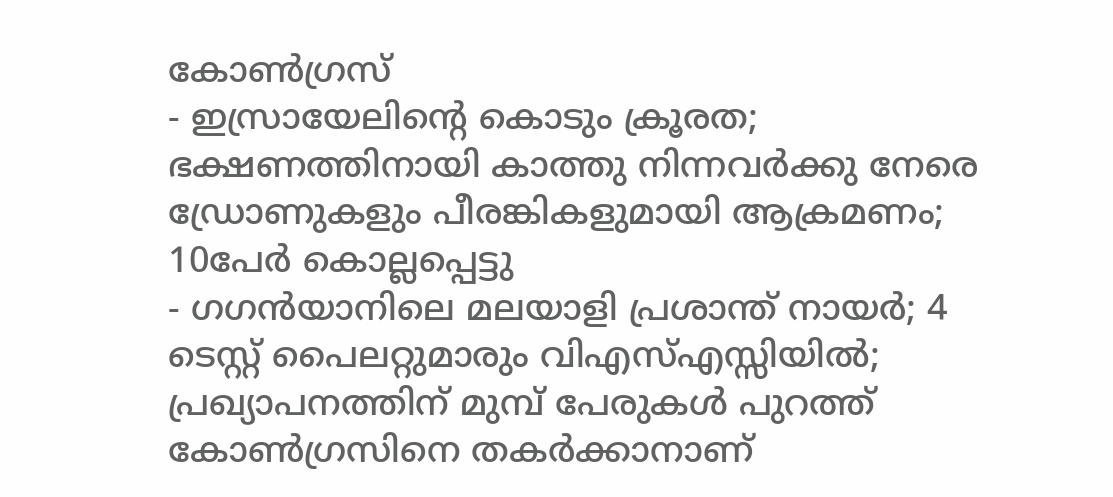കോൺഗ്രസ്
- ഇസ്രായേലിന്റെ കൊടും ക്രൂരത; ഭക്ഷണത്തിനായി കാത്തു നിന്നവർക്കു നേരെ ഡ്രോണുകളും പീരങ്കികളുമായി ആക്രമണം; 10പേർ കൊല്ലപ്പെട്ടു
- ഗഗൻയാനിലെ മലയാളി പ്രശാന്ത് നായർ; 4 ടെസ്റ്റ് പൈലറ്റുമാരും വിഎസ്എസ്സിയിൽ; പ്രഖ്യാപനത്തിന് മുമ്പ് പേരുകൾ പുറത്ത്
കോൺഗ്രസിനെ തകർക്കാനാണ്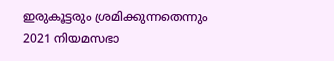ഇരുകൂട്ടരും ശ്രമിക്കുന്നതെന്നും 2021 നിയമസഭാ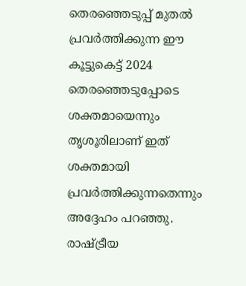തെരഞ്ഞെടുപ്പ് മുതൽ പ്രവർത്തിക്കുന്ന ഈ കൂട്ടുകെട്ട് 2024 തെരഞ്ഞെടുപ്പോടെ ശക്തമായെന്നും തൃശൂരിലാണ് ഇത് ശക്തമായി പ്രവർത്തിക്കുന്നതെന്നും അദ്ദേഹം പറഞ്ഞു. രാഷ്ട്രീയ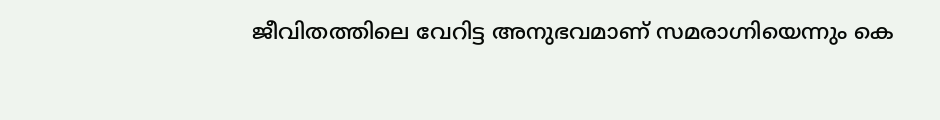ജീവിതത്തിലെ വേറിട്ട അനുഭവമാണ് സമരാഗ്നിയെന്നും കെ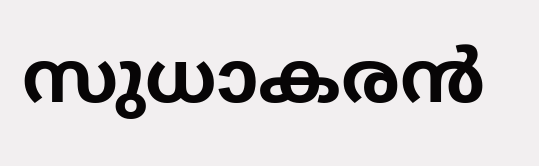സുധാകരൻ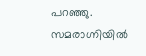പറഞ്ഞു. സമരാഗ്നിയിൽ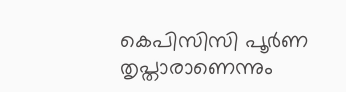കെപിസിസി പൂർണ തൃപ്താരാണെന്നും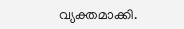വ്യക്തമാക്കി.